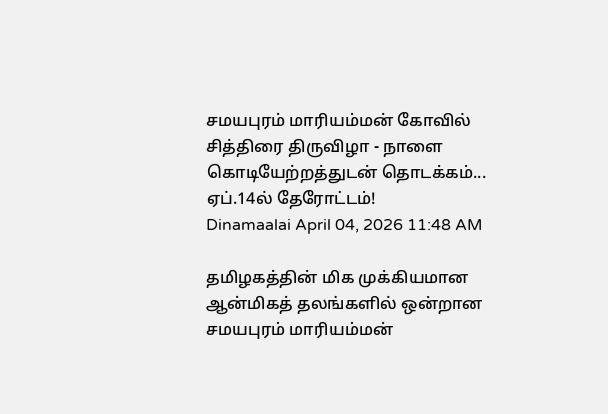சமயபுரம் மாரியம்மன் கோவில் சித்திரை திருவிழா - நாளை கொடியேற்றத்துடன் தொடக்கம்... ஏப்.14ல் தேரோட்டம்!
Dinamaalai April 04, 2026 11:48 AM

தமிழகத்தின் மிக முக்கியமான ஆன்மிகத் தலங்களில் ஒன்றான சமயபுரம் மாரியம்மன்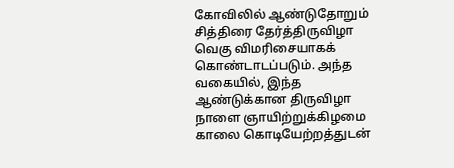கோவிலில் ஆண்டுதோறும் சித்திரை தேர்த்திருவிழா வெகு விமரிசையாகக் கொண்டாடப்படும். அந்த வகையில், இந்த ஆண்டுக்கான திருவிழா நாளை ஞாயிற்றுக்கிழமை காலை கொடியேற்றத்துடன்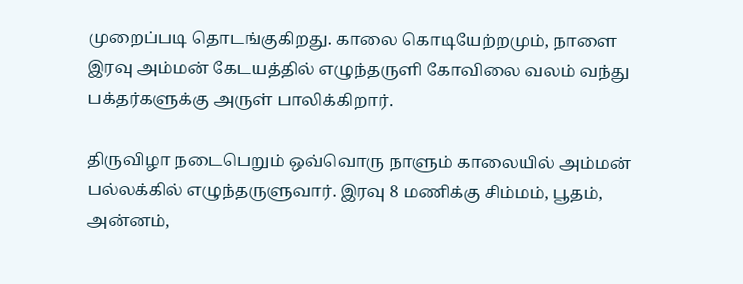முறைப்படி தொடங்குகிறது. காலை கொடியேற்றமும், நாளை இரவு அம்மன் கேடயத்தில் எழுந்தருளி கோவிலை வலம் வந்து பக்தர்களுக்கு அருள் பாலிக்கிறார்.

திருவிழா நடைபெறும் ஒவ்வொரு நாளும் காலையில் அம்மன் பல்லக்கில் எழுந்தருளுவார். இரவு 8 மணிக்கு சிம்மம், பூதம், அன்னம்,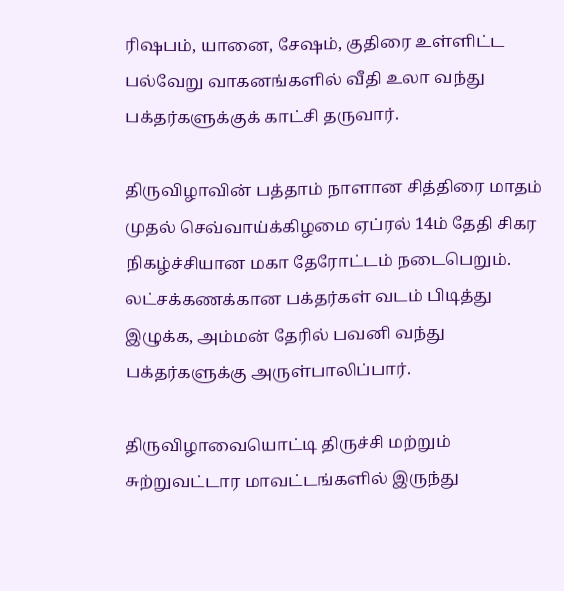ரிஷபம், யானை, சேஷம், குதிரை உள்ளிட்ட பல்வேறு வாகனங்களில் வீதி உலா வந்து பக்தர்களுக்குக் காட்சி தருவார்.

திருவிழாவின் பத்தாம் நாளான சித்திரை மாதம் முதல் செவ்வாய்க்கிழமை ஏப்ரல் 14ம் தேதி சிகர நிகழ்ச்சியான மகா தேரோட்டம் நடைபெறும். லட்சக்கணக்கான பக்தர்கள் வடம் பிடித்து இழுக்க, அம்மன் தேரில் பவனி வந்து பக்தர்களுக்கு அருள்பாலிப்பார்.

திருவிழாவையொட்டி திருச்சி மற்றும் சுற்றுவட்டார மாவட்டங்களில் இருந்து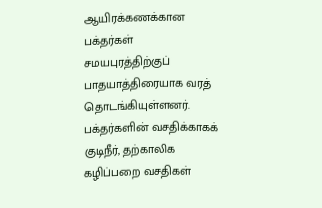ஆயிரக்கணக்கான பக்தர்கள் சமயபுரத்திற்குப் பாதயாத்திரையாக வரத் தொடங்கியுள்ளனர். பக்தர்களின் வசதிக்காகக் குடிநீர், தற்காலிக கழிப்பறை வசதிகள்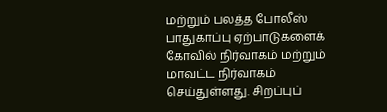மற்றும் பலத்த போலீஸ் பாதுகாப்பு ஏற்பாடுகளைக் கோவில் நிர்வாகம் மற்றும் மாவட்ட நிர்வாகம் செய்துள்ளது. சிறப்புப்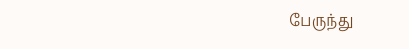பேருந்து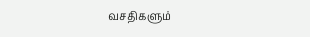வசதிகளும்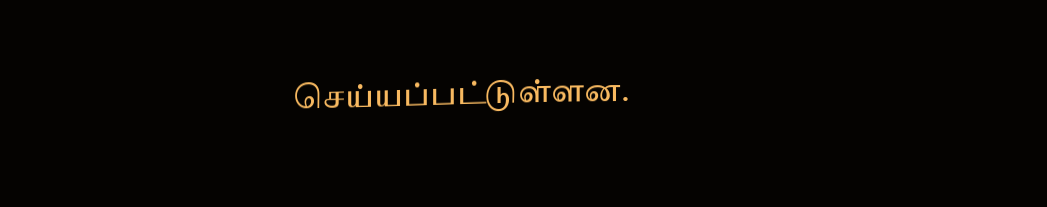செய்யப்பட்டுள்ளன.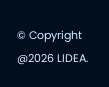© Copyright @2026 LIDEA.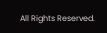All Rights Reserved.